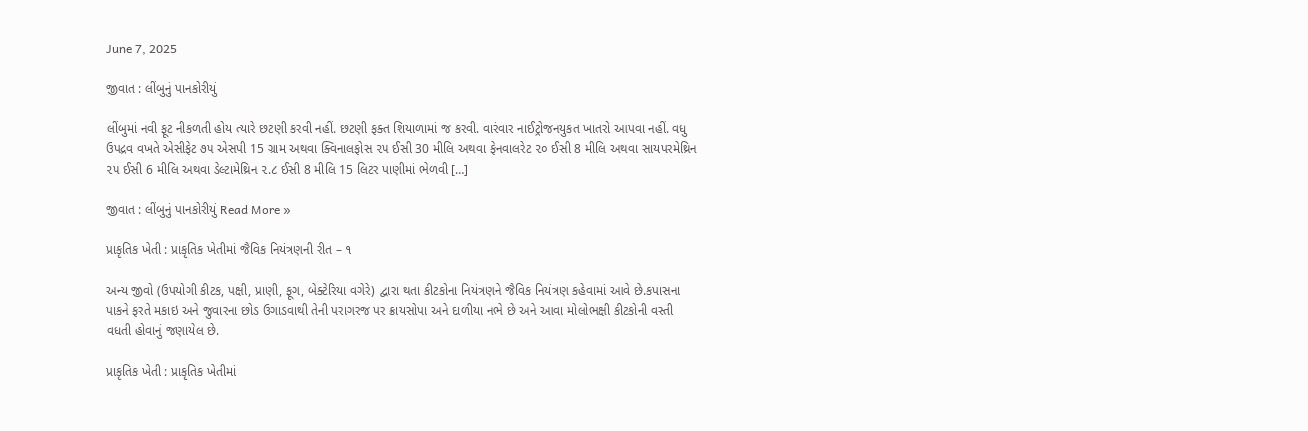June 7, 2025

જીવાત : લીંબુનું પાનકોરીયું

લીંબુમાં નવી ફૂટ નીકળતી હોય ત્યારે છટણી કરવી નહીં. છટણી ફક્ત શિયાળામાં જ કરવી. વારંવાર નાઈટ્રોજનયુકત ખાતરો આપવા નહીં. વધુ ઉપદ્રવ વખતે એસીફેટ ૭૫ એસપી 15 ગ્રામ અથવા ક્વિનાલફોસ ૨૫ ઈસી 30 મીલિ અથવા ફેનવાલરેટ ૨૦ ઈસી 8 મીલિ અથવા સાયપરમેથ્રિન ૨૫ ઈસી 6 મીલિ અથવા ડેલ્ટામેથ્રિન ૨.૮ ઈસી 8 મીલિ 15 લિટર પાણીમાં ભેળવી […]

જીવાત : લીંબુનું પાનકોરીયું Read More »

પ્રાકૃતિક ખેતી : પ્રાકૃતિક ખેતીમાં જૈવિક નિયંત્રણની રીત – ૧

અન્ય જીવો (ઉપયોગી કીટક, પક્ષી, પ્રાણી, ફૂગ, બેક્ટેરિયા વગેરે) દ્વારા થતા કીટકોના નિયંત્રણને જૈવિક નિયંત્રણ કહેવામાં આવે છે.કપાસના પાકને ફરતે મકાઇ અને જુવારના છોડ ઉગાડવાથી તેની પરાગરજ પર ક્રાયસોપા અને દાળીયા નભે છે અને આવા મોલોભક્ષી કીટકોની વસ્તી વધતી હોવાનું જણાયેલ છે.

પ્રાકૃતિક ખેતી : પ્રાકૃતિક ખેતીમાં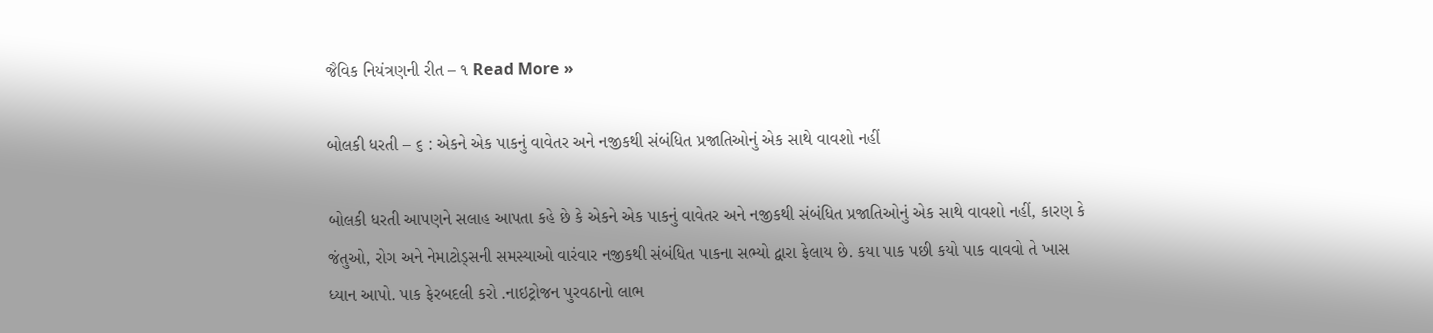જૈવિક નિયંત્રણની રીત – ૧ Read More »

બોલકી ધરતી – ૬ : એકને એક પાકનું વાવેતર અને નજીકથી સંબંધિત પ્રજાતિઓનું એક સાથે વાવશો નહીં

બોલકી ધરતી આપણને સલાહ આપતા કહે છે કે એકને એક પાકનું વાવેતર અને નજીકથી સંબંધિત પ્રજાતિઓનું એક સાથે વાવશો નહીં, કારણ કે જંતુઓ, રોગ અને નેમાટોડ્સની સમસ્યાઓ વારંવાર નજીકથી સંબંધિત પાકના સભ્યો દ્વારા ફેલાય છે. કયા પાક પછી કયો પાક વાવવો તે ખાસ ધ્યાન આપો. પાક ફેરબદલી કરો .નાઇટ્રોજન પુરવઠાનો લાભ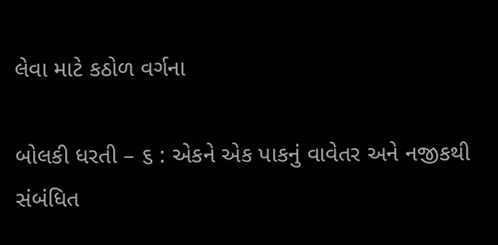લેવા માટે કઠોળ વર્ગના

બોલકી ધરતી – ૬ : એકને એક પાકનું વાવેતર અને નજીકથી સંબંધિત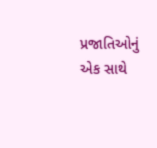પ્રજાતિઓનું એક સાથે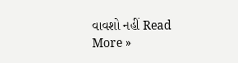વાવશો નહીં Read More »